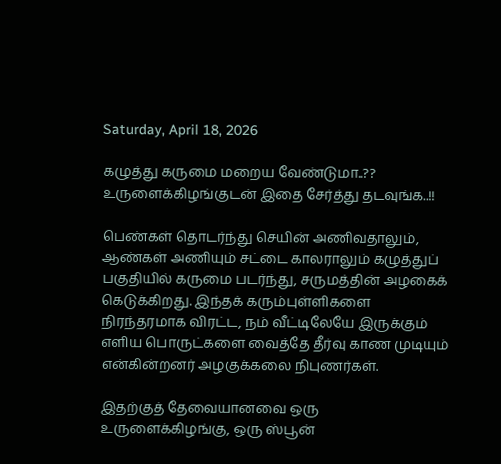Saturday, April 18, 2026

கழுத்து கருமை மறைய வேண்டுமா..?? உருளைக்கிழங்குடன் இதை சேர்த்து தடவுங்க..!!

பெண்கள் தொடர்ந்து செயின் அணிவதாலும், ஆண்கள் அணியும் சட்டை காலராலும் கழுத்துப் பகுதியில் கருமை படர்ந்து, சருமத்தின் அழகைக் கெடுக்கிறது. இந்தக் கரும்புள்ளிகளை நிரந்தரமாக விரட்ட, நம் வீட்டிலேயே இருக்கும் எளிய பொருட்களை வைத்தே தீர்வு காண முடியும் என்கின்றனர் அழகுக்கலை நிபுணர்கள்.

இதற்குத் தேவையானவை ஒரு உருளைக்கிழங்கு, ஒரு ஸ்பூன்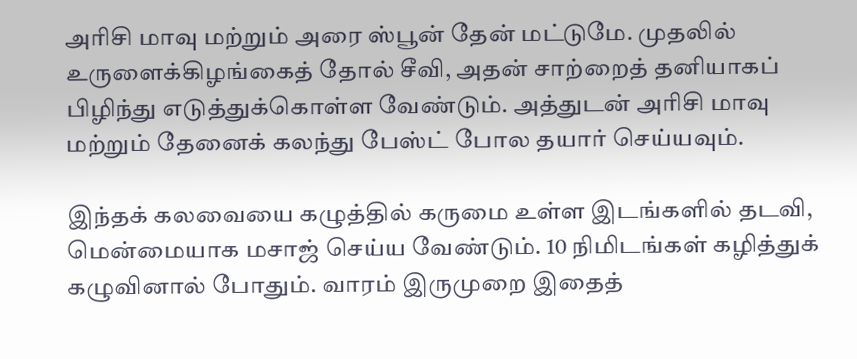அரிசி மாவு மற்றும் அரை ஸ்பூன் தேன் மட்டுமே. முதலில் உருளைக்கிழங்கைத் தோல் சீவி, அதன் சாற்றைத் தனியாகப் பிழிந்து எடுத்துக்கொள்ள வேண்டும். அத்துடன் அரிசி மாவு மற்றும் தேனைக் கலந்து பேஸ்ட் போல தயார் செய்யவும்.

இந்தக் கலவையை கழுத்தில் கருமை உள்ள இடங்களில் தடவி, மென்மையாக மசாஜ் செய்ய வேண்டும். 10 நிமிடங்கள் கழித்துக் கழுவினால் போதும். வாரம் இருமுறை இதைத்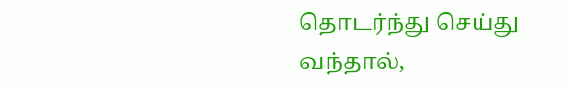தொடர்ந்து செய்து வந்தால்,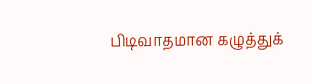பிடிவாதமான கழுத்துக்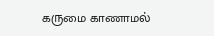கருமை காணாமல்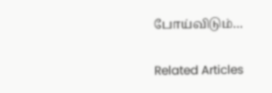போய்விடும்…

Related Articles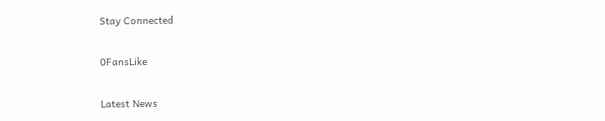Stay Connected

0FansLike

Latest News